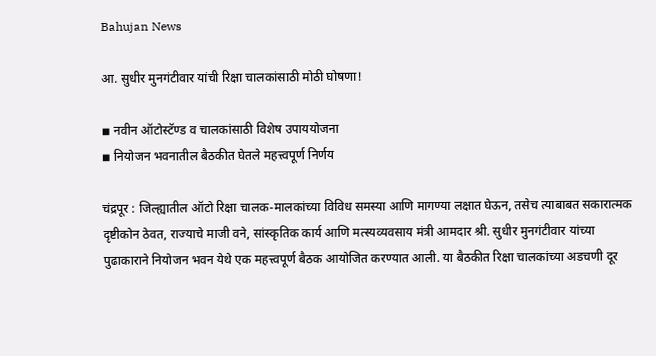Bahujan News

आ. सुधीर मुनगंटीवार यांची रिक्षा चालकांसाठी मोठी घोषणा!

◾ नवीन ऑटोस्टॅण्ड व चालकांसाठी विशेष उपाययोजना
◾ नियोजन भवनातील बैठकीत घेतले महत्त्वपूर्ण निर्णय

चंद्रपूर : जिल्ह्यातील ऑटो रिक्षा चालक-मालकांच्या विविध समस्या आणि मागण्या लक्षात घेऊन, तसेच त्याबाबत सकारात्मक दृष्टीकोन ठेवत, राज्याचे माजी वने, सांस्कृतिक कार्य आणि मत्स्यव्यवसाय मंत्री आमदार श्री. सुधीर मुनगंटीवार यांच्या पुढाकाराने नियोजन भवन येथे एक महत्त्वपूर्ण बैठक आयोजित करण्यात आली. या बैठकीत रिक्षा चालकांच्या अडचणी दूर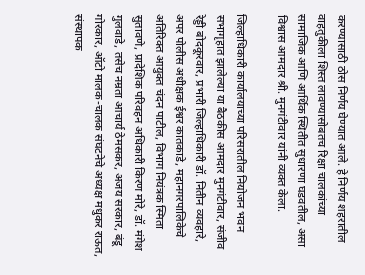करण्यासाठी ठोस निर्णय घेण्यात आले. हे निर्णय शहरातील वाहतुकीला शिस्त लावण्यासोबतच रिक्षा चालकांच्या सामाजिक आणि आर्थिक स्थितीत सुधारणा घडवतील, असा विश्वास आमदार श्री. मुनगंटीवार यांनी व्यक्त केला.

जिल्हाधिकारी कार्यालयाच्या परिसरातील नियोजन भवन सभागृहात झालेल्या या बैठकीस आमदार मुनगंटीवार, संजीव रेड्डी बोदकूरवार, प्रभारी जिल्हाधिकारी डॉ. नितीन व्यवहारे, अपर पोलीस अधीक्षक ईश्वर कातकाडे, महानगरपालिकेचे अतिरिक्त आयुक्त चंदन पाटील, विभाग नियंत्रक स्मिता सुतावणे, प्रादेशिक परिवहन अधिकारी किरण मोरे, डॉ. मंगेश गुलवाडे, तसेच नम्रता आचार्य ठेमसकर, अजय सरकार, बंडू गोरकार, ऑटो मालक-चालक संघटनेचे अध्यक्ष मधुकर राऊत, संस्थापक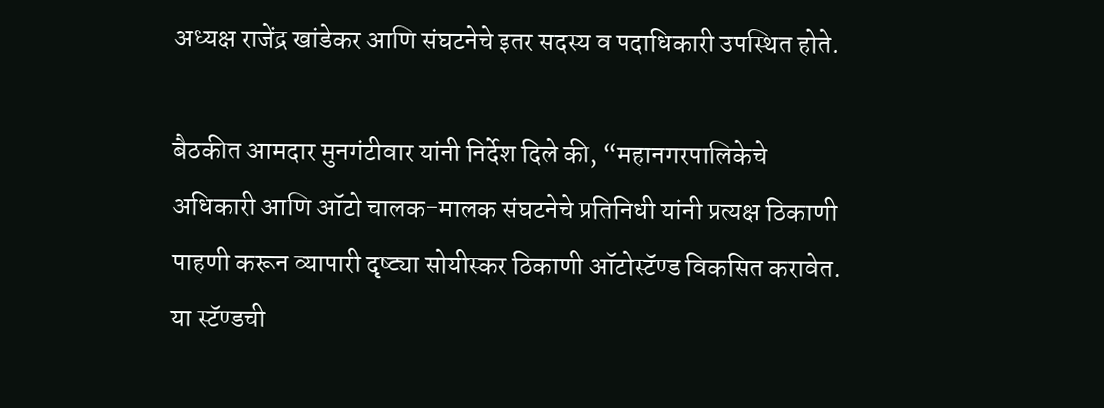अध्यक्ष राजेंद्र खांडेकर आणि संघटनेचे इतर सदस्य व पदाधिकारी उपस्थित होते.

बैठकीत आमदार मुनगंटीवार यांनी निर्देश दिले की, “महानगरपालिकेचे अधिकारी आणि ऑटो चालक-मालक संघटनेचे प्रतिनिधी यांनी प्रत्यक्ष ठिकाणी पाहणी करून व्यापारी दृष्ट्या सोयीस्कर ठिकाणी ऑटोस्टॅण्ड विकसित करावेत. या स्टॅण्डची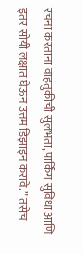रचना करताना वाहतुकीची सुलभता, पार्किंग सुविधा आणि इतर सोयी लक्षात घेऊन उत्तम डिझाइन करावे.” तसेच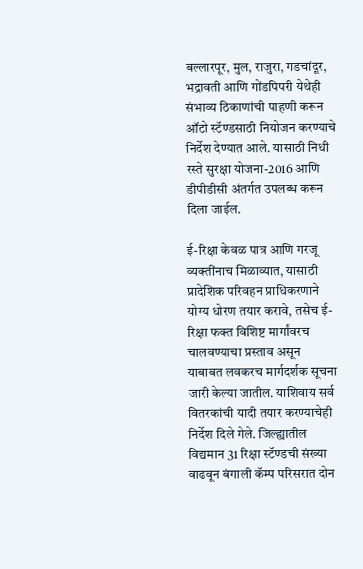बल्लारपूर, मुल, राजुरा, गडचांदूर, भद्रावती आणि गोंडपिपरी येथेही संभाव्य ठिकाणांची पाहणी करून ऑटो स्टॅण्डसाठी नियोजन करण्याचे निर्देश देण्यात आले. यासाठी निधी रस्ते सुरक्षा योजना-2016 आणि डीपीडीसी अंतर्गत उपलब्ध करून दिला जाईल.

ई-रिक्षा केवळ पात्र आणि गरजू व्यक्तींनाच मिळाव्यात, यासाठी प्रादेशिक परिवहन प्राधिकरणाने योग्य धोरण तयार करावे, तसेच ई-रिक्षा फक्त विशिष्ट मार्गांवरच चालवण्याचा प्रस्ताव असून याबाबत लवकरच मार्गदर्शक सूचना जारी केल्या जातील. याशिवाय सर्व वितरकांची यादी तयार करण्याचेही निर्देश दिले गेले. जिल्ह्यातील विद्यमान 31 रिक्षा स्टॅण्डची संख्या वाढवून बंगाली कॅम्प परिसरात दोन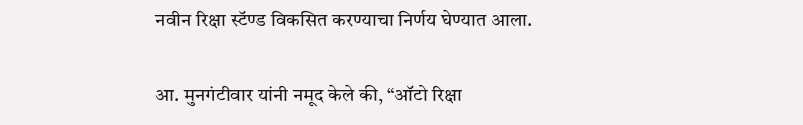नवीन रिक्षा स्टॅण्ड विकसित करण्याचा निर्णय घेण्यात आला.

आ. मुनगंटीवार यांनी नमूद केले की, “ऑटो रिक्षा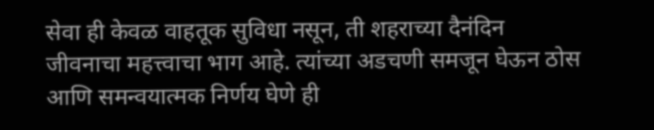सेवा ही केवळ वाहतूक सुविधा नसून, ती शहराच्या दैनंदिन जीवनाचा महत्त्वाचा भाग आहे. त्यांच्या अडचणी समजून घेऊन ठोस आणि समन्वयात्मक निर्णय घेणे ही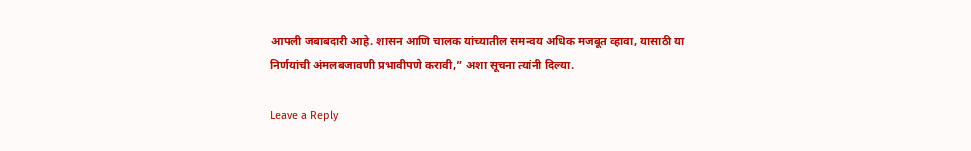आपली जबाबदारी आहे. शासन आणि चालक यांच्यातील समन्वय अधिक मजबूत व्हावा, यासाठी या निर्णयांची अंमलबजावणी प्रभावीपणे करावी,” अशा सूचना त्यांनी दिल्या.

Leave a Reply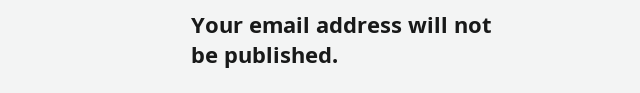Your email address will not be published.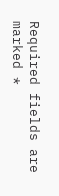Required fields are marked *